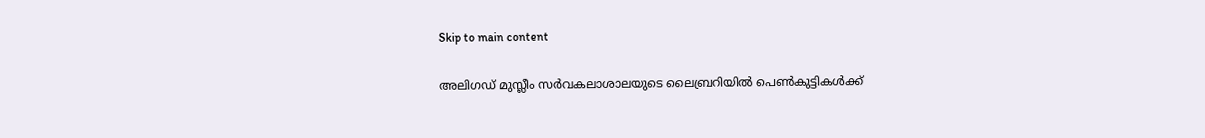Skip to main content

അലിഗഡ് മുസ്ലീം സര്‍വകലാശാലയുടെ ലൈബ്രറിയില്‍ പെണ്‍കുട്ടികള്‍ക്ക്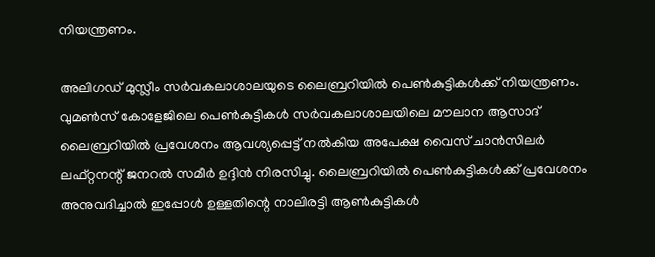നിയന്ത്രണം.

അലിഗഡ് മുസ്ലീം സര്‍വകലാശാലയുടെ ലൈബ്രറിയില്‍ പെണ്‍കുട്ടികള്‍ക്ക് നിയന്ത്രണം. വുമണ്‍സ് കോളേജിലെ പെണ്‍കുട്ടികള്‍ സര്‍വകലാശാലയിലെ മൗലാന ആസാദ് ലൈബ്രറിയില്‍ പ്രവേശനം ആവശ്യപ്പെട്ട് നല്‍കിയ അപേക്ഷ വൈസ് ചാന്‍സിലര്‍ ലഫ്റ്റനന്റ് ജനറല്‍ സമീര്‍ ഉദ്ദിന്‍ നിരസിച്ചു. ലൈബ്രറിയില്‍ പെണ്‍കുട്ടികള്‍ക്ക് പ്രവേശനം അനുവദിച്ചാല്‍ ഇപ്പോള്‍ ഉള്ളതിന്റെ നാലിരട്ടി ആണ്‍കുട്ടികള്‍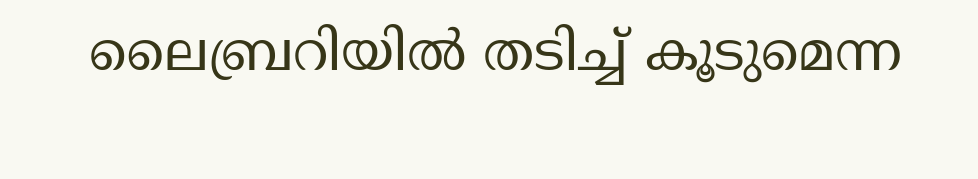ലൈബ്രറിയില്‍ തടിച്ച് കൂടുമെന്ന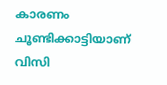കാരണം ചൂണ്ടിക്കാട്ടിയാണ് വിസി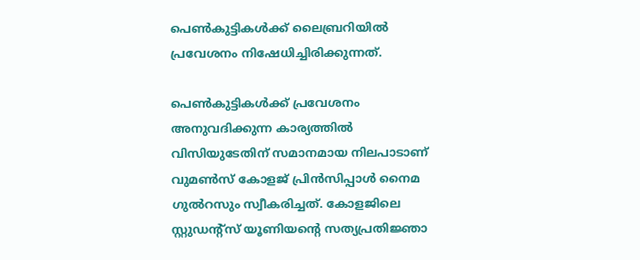പെണ്‍കുട്ടികള്‍ക്ക് ലൈബ്രറിയില്‍ പ്രവേശനം നിഷേധിച്ചിരിക്കുന്നത്.

പെണ്‍കുട്ടികള്‍ക്ക് പ്രവേശനം അനുവദിക്കുന്ന കാര്യത്തില്‍ വിസിയുടേതിന് സമാനമായ നിലപാടാണ് വുമണ്‍സ് കോളജ് പ്രിന്‍സിപ്പാള്‍ നൈമ ഗുല്‍റസും സ്വീകരിച്ചത്. കോളജിലെ സ്റ്റുഡന്റ്‌സ് യൂണിയന്റെ സത്യപ്രതിജ്ഞാ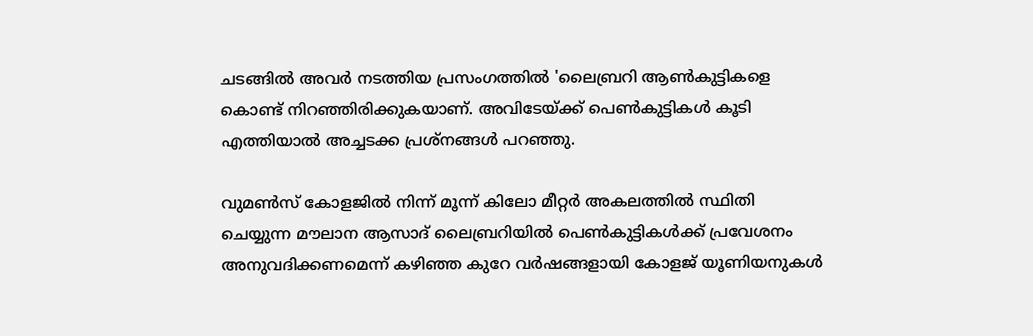ചടങ്ങില്‍ അവര്‍ നടത്തിയ പ്രസംഗത്തില്‍ 'ലൈബ്രറി ആണ്‍കുട്ടികളെ കൊണ്ട് നിറഞ്ഞിരിക്കുകയാണ്. അവിടേയ്ക്ക് പെണ്‍കുട്ടികള്‍ കൂടി എത്തിയാല്‍ അച്ചടക്ക പ്രശ്‌നങ്ങള്‍ പറഞ്ഞു.

വുമണ്‍സ് കോളജില്‍ നിന്ന് മൂന്ന് കിലോ മീറ്റര്‍ അകലത്തില്‍ സ്ഥിതി ചെയ്യുന്ന മൗലാന ആസാദ് ലൈബ്രറിയില്‍ പെണ്‍കുട്ടികള്‍ക്ക് പ്രവേശനം അനുവദിക്കണമെന്ന് കഴിഞ്ഞ കുറേ വര്‍ഷങ്ങളായി കോളജ് യൂണിയനുകള്‍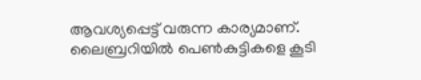ആവശ്യപ്പെട്ട് വരുന്ന കാര്യമാണ്. ലൈബ്രറിയില്‍ പെണ്‍കുട്ടികളെ കൂടി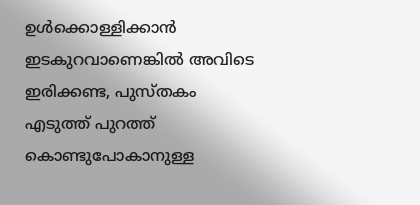ഉള്‍ക്കൊള്ളിക്കാന്‍ ഇടകുറവാണെങ്കില്‍ അവിടെ ഇരിക്കണ്ട, പുസ്തകം എടുത്ത് പുറത്ത് കൊണ്ടുപോകാനുള്ള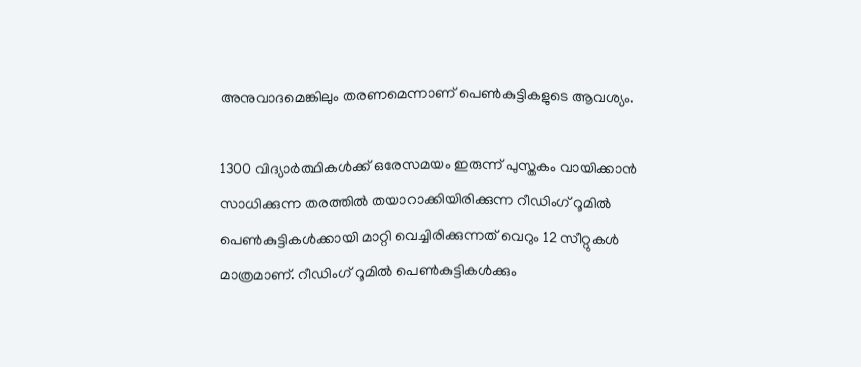അനുവാദമെങ്കിലും തരണമെന്നാണ് പെണ്‍കുട്ടികളുടെ ആവശ്യം.

1300 വിദ്യാര്‍ത്ഥികള്‍ക്ക് ഒരേസമയം ഇരുന്ന് പുസ്തകം വായിക്കാന്‍ സാധിക്കുന്ന തരത്തില്‍ തയാറാക്കിയിരിക്കുന്ന റീഡിംഗ് റൂമില്‍ പെണ്‍കുട്ടികള്‍ക്കായി മാറ്റി വെച്ചിരിക്കുന്നത് വെറും 12 സീറ്റുകള്‍ മാത്രമാണ്. റീഡിംഗ് റൂമില്‍ പെണ്‍കുട്ടികള്‍ക്കും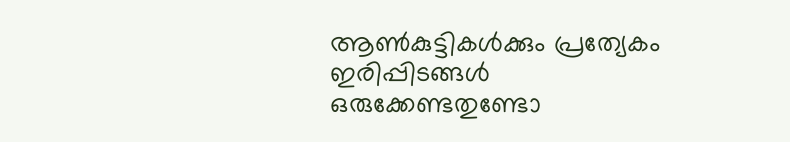ആണ്‍കുട്ടികള്‍ക്കും പ്രത്യേകം ഇരിപ്പിടങ്ങള്‍ ഒരുക്കേണ്ടതുണ്ടോ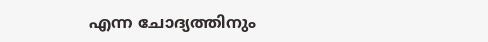എന്ന ചോദ്യത്തിനും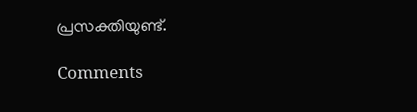പ്രസക്തിയുണ്ട്.

Comments